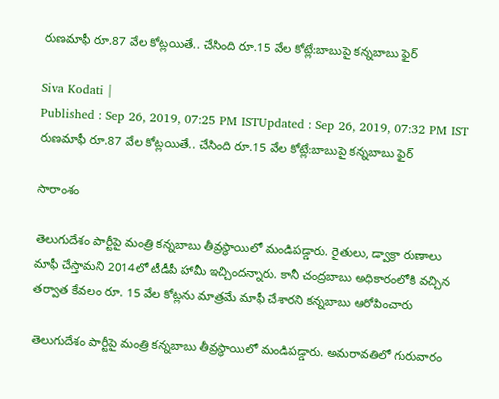రుణమాఫీ రూ.87 వేల కోట్లయితే.. చేసింది రూ.15 వేల కోట్లే:బాబుపై కన్నబాబు ఫైర్

Siva Kodati |
Published : Sep 26, 2019, 07:25 PM ISTUpdated : Sep 26, 2019, 07:32 PM IST
రుణమాఫీ రూ.87 వేల కోట్లయితే.. చేసింది రూ.15 వేల కోట్లే:బాబుపై కన్నబాబు ఫైర్

సారాంశం

తెలుగుదేశం పార్టీపై మంత్రి కన్నబాబు తీవ్రస్థాయిలో మండిపడ్డారు. రైతులు, డ్వాక్రా రుణాలు మాఫీ చేస్తామని 2014లో టీడీపీ హామీ ఇచ్చిందన్నారు. కానీ చంద్రబాబు అధికారంలోకి వచ్చిన తర్వాత కేవలం రూ. 15 వేల కోట్లను మాత్రమే మాఫీ చేశారని కన్నబాబు ఆరోపించారు

తెలుగుదేశం పార్టీపై మంత్రి కన్నబాబు తీవ్రస్థాయిలో మండిపడ్డారు. అమరావతిలో గురువారం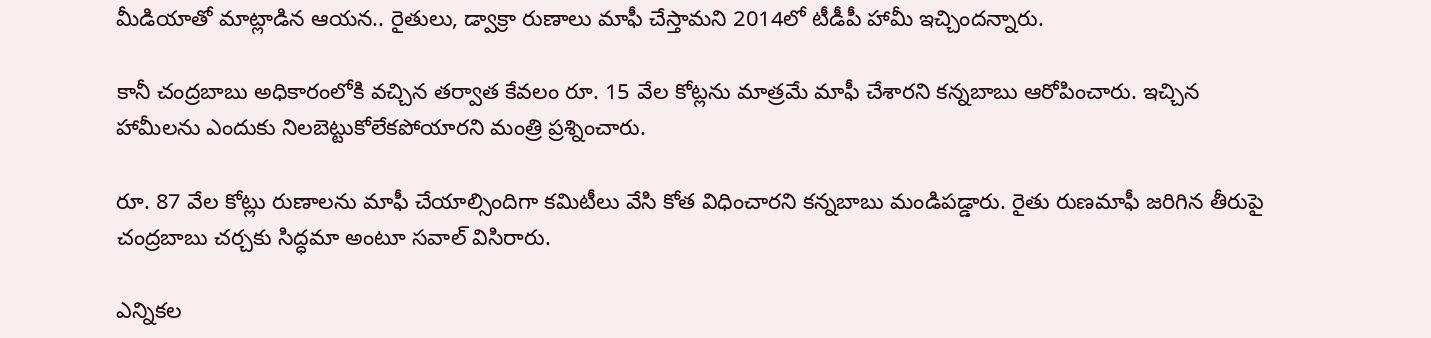మీడియాతో మాట్లాడిన ఆయన.. రైతులు, డ్వాక్రా రుణాలు మాఫీ చేస్తామని 2014లో టీడీపీ హామీ ఇచ్చిందన్నారు.

కానీ చంద్రబాబు అధికారంలోకి వచ్చిన తర్వాత కేవలం రూ. 15 వేల కోట్లను మాత్రమే మాఫీ చేశారని కన్నబాబు ఆరోపించారు. ఇచ్చిన హామీలను ఎందుకు నిలబెట్టుకోలేకపోయారని మంత్రి ప్రశ్నించారు.

రూ. 87 వేల కోట్లు రుణాలను మాఫీ చేయాల్సిందిగా కమిటీలు వేసి కోత విధించారని కన్నబాబు మండిపడ్డారు. రైతు రుణమాఫీ జరిగిన తీరుపై చంద్రబాబు చర్చకు సిద్ధమా అంటూ సవాల్ విసిరారు.

ఎన్నికల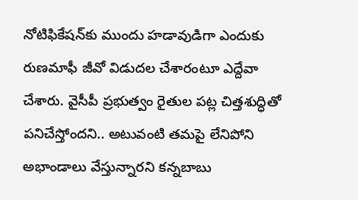నోటిఫికేషన్‌కు ముందు హడావుడిగా ఎందుకు రుణమాఫీ జీవో విడుదల చేశారంటూ ఎద్దేవా చేశారు. వైసీపీ ప్రభుత్వం రైతుల పట్ల చిత్తశుద్ధితో పనిచేస్తోందని.. అటువంటి తమపై లేనిపోని అభాండాలు వేస్తున్నారని కన్నబాబు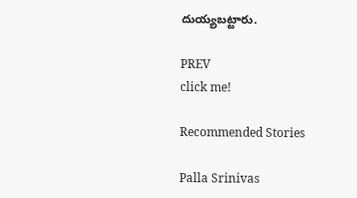దుయ్యబట్టారు.

PREV
click me!

Recommended Stories

Palla Srinivas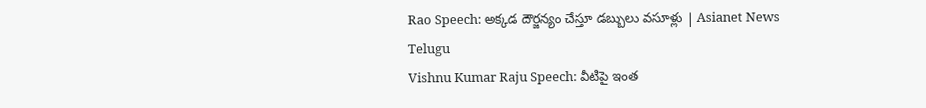Rao Speech: అక్కడ దౌర్జన్యం చేస్తూ డబ్బులు వసూళ్లు | Asianet News Telugu
Vishnu Kumar Raju Speech: వీటిపై ఇంత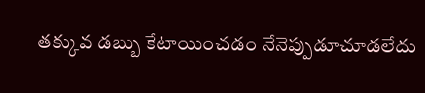తక్కువ డబ్బు కేటాయించడం నేనెప్పుడూచూడలేదు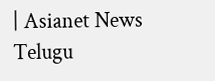| Asianet News Telugu